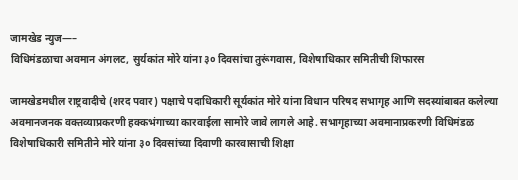जामखेड न्युज—–
विधिमंडळाचा अवमान अंगलट, सुर्यकांत मोरे यांना ३० दिवसांचा तुरूंगवास, विशेषाधिकार समितीची शिफारस

जामखेडमधील राष्ट्रवादीचे (शरद पवार) पक्षाचे पदाधिकारी सूर्यकांत मोरे यांना विधान परिषद सभागृह आणि सदस्यांबाबत कलेल्या अवमानजनक वक्तव्याप्रकरणी हक्कभंगाच्या कारवाईला सामोरे जावे लागले आहे. सभागृहाच्या अवमानाप्रकरणी विधिमंडळ विशेषाधिकारी समितीने मोरे यांना ३० दिवसांच्या दिवाणी कारवासाची शिक्षा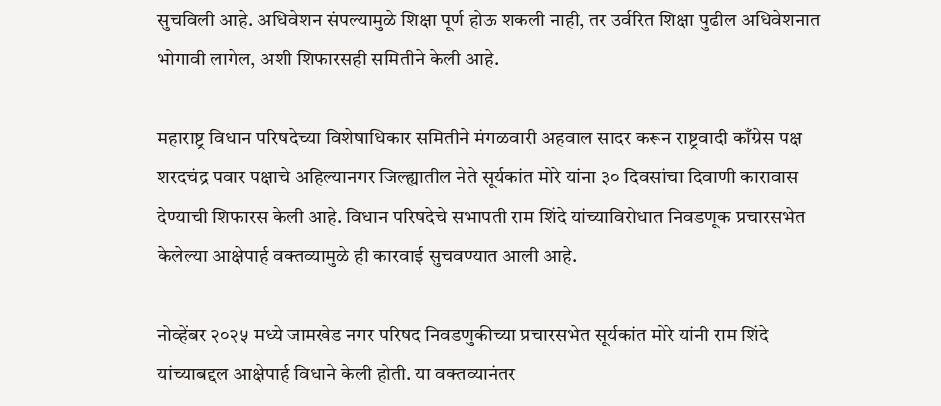सुचविली आहे. अधिवेशन संपल्यामुळे शिक्षा पूर्ण होऊ शकली नाही, तर उर्वरित शिक्षा पुढील अधिवेशनात भोगावी लागेल, अशी शिफारसही समितीने केली आहे.

महाराष्ट्र विधान परिषदेच्या विशेषाधिकार समितीने मंगळवारी अहवाल सादर करून राष्ट्रवादी काँग्रेस पक्ष शरदचंद्र पवार पक्षाचे अहिल्यानगर जिल्ह्यातील नेते सूर्यकांत मोरे यांना ३० दिवसांचा दिवाणी कारावास देण्याची शिफारस केली आहे. विधान परिषदेचे सभापती राम शिंदे यांच्याविरोधात निवडणूक प्रचारसभेत केलेल्या आक्षेपार्ह वक्तव्यामुळे ही कारवाई सुचवण्यात आली आहे.

नोव्हेंबर २०२५ मध्ये जामखेड नगर परिषद निवडणुकीच्या प्रचारसभेत सूर्यकांत मोरे यांनी राम शिंदे यांच्याबद्दल आक्षेपार्ह विधाने केली होती. या वक्तव्यानंतर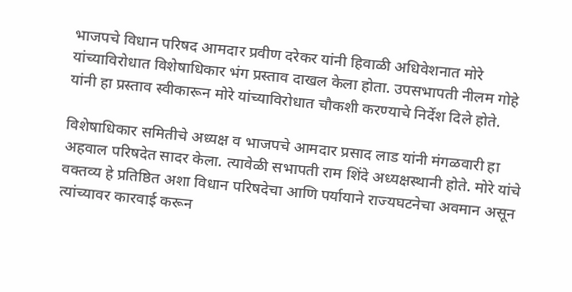भाजपचे विधान परिषद आमदार प्रवीण दरेकर यांनी हिवाळी अधिवेशनात मोरे यांच्याविरोधात विशेषाधिकार भंग प्रस्ताव दाखल केला होता. उपसभापती नीलम गोहे यांनी हा प्रस्ताव स्वीकारून मोरे यांच्याविरोधात चौकशी करण्याचे निर्देश दिले होते.

विशेषाधिकार समितीचे अध्यक्ष व भाजपचे आमदार प्रसाद लाड यांनी मंगळवारी हा अहवाल परिषदेत सादर केला. त्यावेळी सभापती राम शिंदे अध्यक्षस्थानी होते. मोरे यांचे वक्तव्य हे प्रतिष्ठित अशा विधान परिषदेचा आणि पर्यायाने राज्यघटनेचा अवमान असून त्यांच्यावर कारवाई करून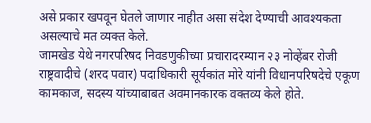असे प्रकार खपवून घेतले जाणार नाहीत असा संदेश देण्याची आवश्यकता असल्याचे मत व्यक्त केले.
जामखेड येथे नगरपरिषद निवडणुकीच्या प्रचारादरम्यान २३ नोव्हेंबर रोजी राष्ट्रवादीचे (शरद पवार) पदाधिकारी सूर्यकांत मोरे यांनी विधानपरिषदेचे एकूण कामकाज, सदस्य यांच्याबाबत अवमानकारक वक्तव्य केले होते.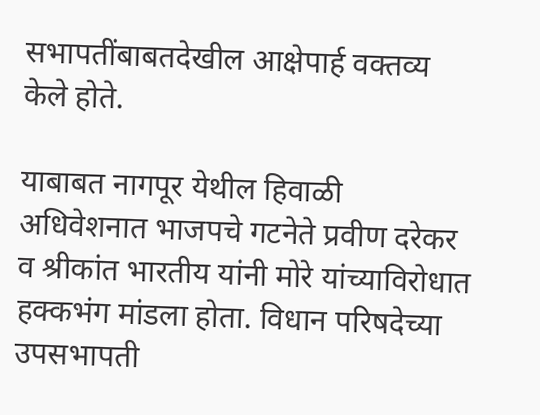सभापतींबाबतदेखील आक्षेपार्ह वक्तव्य केले होते.

याबाबत नागपूर येथील हिवाळी अधिवेशनात भाजपचे गटनेते प्रवीण दरेकर व श्रीकांत भारतीय यांनी मोरे यांच्याविरोधात हक्कभंग मांडला होता. विधान परिषदेच्या उपसभापती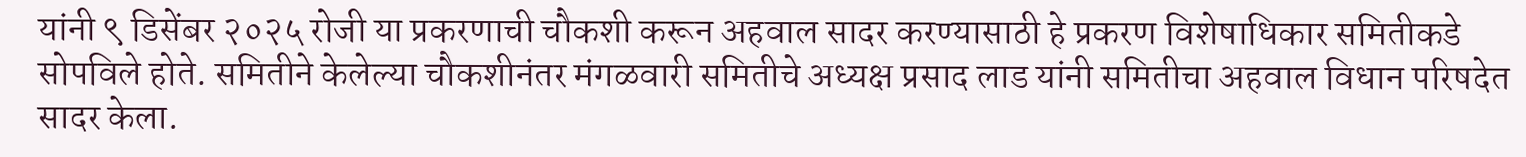यांनी ९ डिसेंबर २०२५ रोजी या प्रकरणाची चौकशी करून अहवाल सादर करण्यासाठी हे प्रकरण विशेषाधिकार समितीकडे सोपविले होते. समितीने केलेल्या चौकशीनंतर मंगळवारी समितीचे अध्यक्ष प्रसाद लाड यांनी समितीचा अहवाल विधान परिषदेत सादर केला.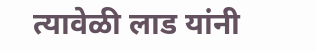त्यावेळी लाड यांनी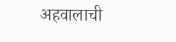अहवालाची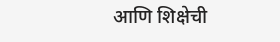आणि शिक्षेची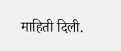माहिती दिली.